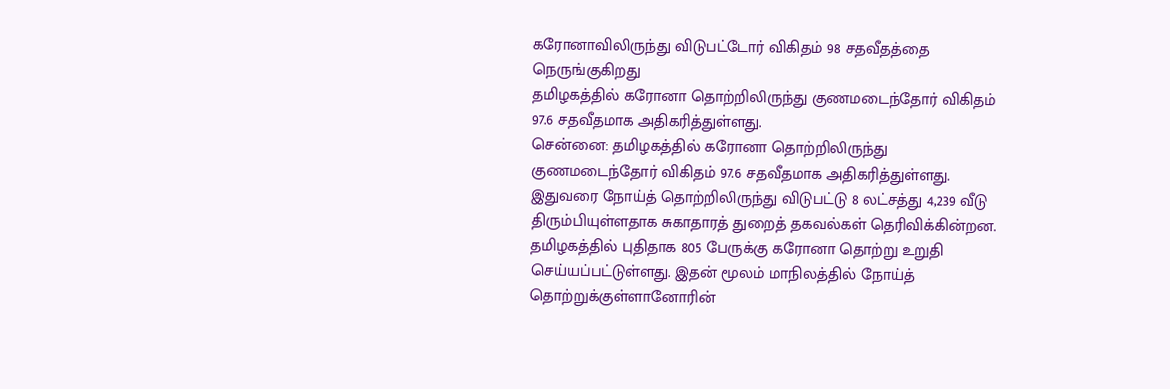கரோனாவிலிருந்து விடுபட்டோர் விகிதம் 98 சதவீதத்தை நெருங்குகிறது
தமிழகத்தில் கரோனா தொற்றிலிருந்து குணமடைந்தோர் விகிதம் 97.6 சதவீதமாக அதிகரித்துள்ளது.
சென்னை: தமிழகத்தில் கரோனா தொற்றிலிருந்து குணமடைந்தோர் விகிதம் 97.6 சதவீதமாக அதிகரித்துள்ளது. இதுவரை நோய்த் தொற்றிலிருந்து விடுபட்டு 8 லட்சத்து 4,239 வீடு திரும்பியுள்ளதாக சுகாதாரத் துறைத் தகவல்கள் தெரிவிக்கின்றன.
தமிழகத்தில் புதிதாக 805 பேருக்கு கரோனா தொற்று உறுதி செய்யப்பட்டுள்ளது. இதன் மூலம் மாநிலத்தில் நோய்த் தொற்றுக்குள்ளானோரின்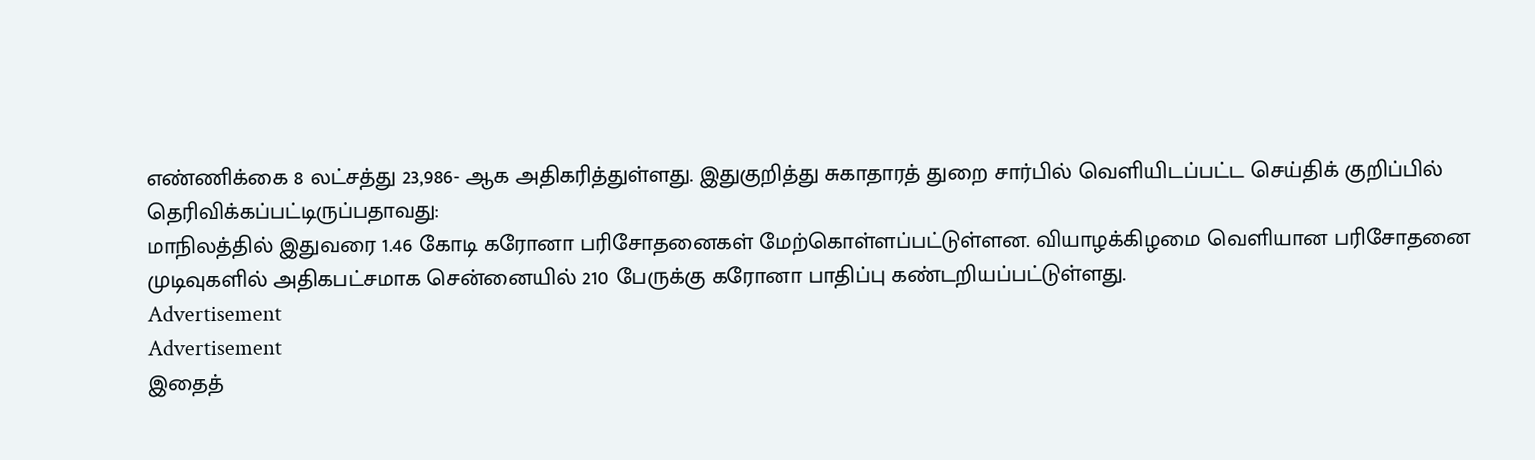எண்ணிக்கை 8 லட்சத்து 23,986- ஆக அதிகரித்துள்ளது. இதுகுறித்து சுகாதாரத் துறை சார்பில் வெளியிடப்பட்ட செய்திக் குறிப்பில் தெரிவிக்கப்பட்டிருப்பதாவது:
மாநிலத்தில் இதுவரை 1.46 கோடி கரோனா பரிசோதனைகள் மேற்கொள்ளப்பட்டுள்ளன. வியாழக்கிழமை வெளியான பரிசோதனை முடிவுகளில் அதிகபட்சமாக சென்னையில் 210 பேருக்கு கரோனா பாதிப்பு கண்டறியப்பட்டுள்ளது.
Advertisement
Advertisement
இதைத்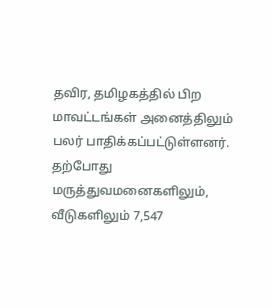தவிர, தமிழகத்தில் பிற மாவட்டங்கள் அனைத்திலும் பலர் பாதிக்கப்பட்டுள்ளனர். தற்போது மருத்துவமனைகளிலும், வீடுகளிலும் 7,547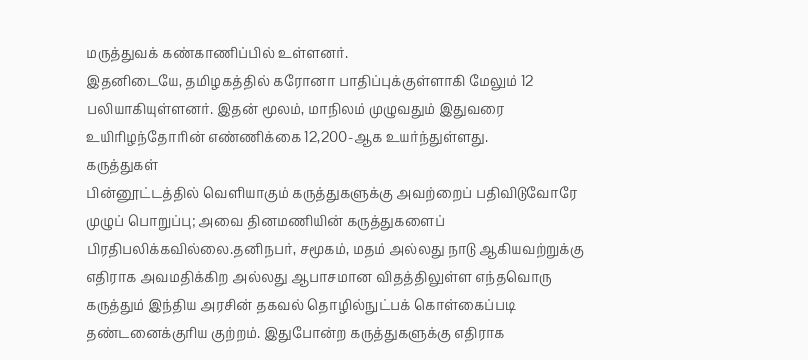மருத்துவக் கண்காணிப்பில் உள்ளனர்.
இதனிடையே, தமிழகத்தில் கரோனா பாதிப்புக்குள்ளாகி மேலும் 12 பலியாகியுள்ளனர். இதன் மூலம், மாநிலம் முழுவதும் இதுவரை உயிரிழந்தோரின் எண்ணிக்கை 12,200-ஆக உயர்ந்துள்ளது.
கருத்துகள்
பின்னூட்டத்தில் வெளியாகும் கருத்துகளுக்கு அவற்றைப் பதிவிடுவோரே முழுப் பொறுப்பு; அவை தினமணியின் கருத்துகளைப் பிரதிபலிக்கவில்லை.தனிநபர், சமூகம், மதம் அல்லது நாடு ஆகியவற்றுக்கு எதிராக அவமதிக்கிற அல்லது ஆபாசமான விதத்திலுள்ள எந்தவொரு கருத்தும் இந்திய அரசின் தகவல் தொழில்நுட்பக் கொள்கைப்படி தண்டனைக்குரிய குற்றம். இதுபோன்ற கருத்துகளுக்கு எதிராக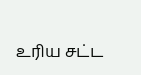உரிய சட்ட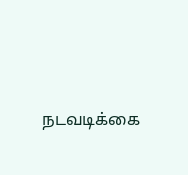நடவடிக்கை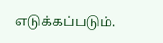எடுக்கப்படும்.